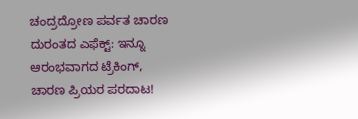ಚಂದ್ರದ್ರೋಣ ಪರ್ವತ ಚಾರಣ ದುರಂತದ ಎಫೆಕ್ಟ್: ಇನ್ನೂ ಆರಂಭವಾಗದ ಟ್ರೆಕಿಂಗ್, ಚಾರಣ ಪ್ರಿಯರ ಪರದಾಟ!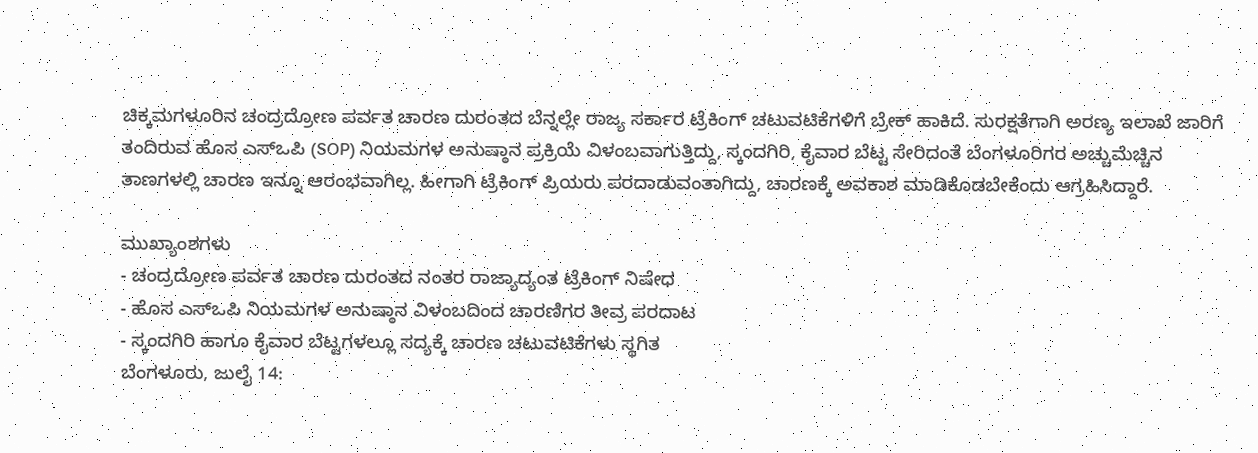ಚಿಕ್ಕಮಗಳೂರಿನ ಚಂದ್ರದ್ರೋಣ ಪರ್ವತ ಚಾರಣ ದುರಂತದ ಬೆನ್ನಲ್ಲೇ ರಾಜ್ಯ ಸರ್ಕಾರ ಟ್ರೆಕಿಂಗ್ ಚಟುವಟಿಕೆಗಳಿಗೆ ಬ್ರೇಕ್ ಹಾಕಿದೆ. ಸುರಕ್ಷತೆಗಾಗಿ ಅರಣ್ಯ ಇಲಾಖೆ ಜಾರಿಗೆ ತಂದಿರುವ ಹೊಸ ಎಸ್ಒಪಿ (SOP) ನಿಯಮಗಳ ಅನುಷ್ಠಾನ ಪ್ರಕ್ರಿಯೆ ವಿಳಂಬವಾಗುತ್ತಿದ್ದು, ಸ್ಕಂದಗಿರಿ, ಕೈವಾರ ಬೆಟ್ಟ ಸೇರಿದಂತೆ ಬೆಂಗಳೂರಿಗರ ಅಚ್ಚುಮೆಚ್ಚಿನ ತಾಣಗಳಲ್ಲಿ ಚಾರಣ ಇನ್ನೂ ಆರಂಭವಾಗಿಲ್ಲ. ಹೀಗಾಗಿ ಟ್ರೆಕಿಂಗ್ ಪ್ರಿಯರು ಪರದಾಡುವಂತಾಗಿದ್ದು, ಚಾರಣಕ್ಕೆ ಅವಕಾಶ ಮಾಡಿಕೊಡಬೇಕೆಂದು ಆಗ್ರಹಿಸಿದ್ದಾರೆ.

ಮುಖ್ಯಾಂಶಗಳು
- ಚಂದ್ರದ್ರೋಣ ಪರ್ವತ ಚಾರಣ ದುರಂತದ ನಂತರ ರಾಜ್ಯಾದ್ಯಂತ ಟ್ರೆಕಿಂಗ್ ನಿಷೇಧ
- ಹೊಸ ಎಸ್ಒಪಿ ನಿಯಮಗಳ ಅನುಷ್ಠಾನ ವಿಳಂಬದಿಂದ ಚಾರಣಿಗರ ತೀವ್ರ ಪರದಾಟ
- ಸ್ಕಂದಗಿರಿ ಹಾಗೂ ಕೈವಾರ ಬೆಟ್ಟಗಳಲ್ಲೂ ಸದ್ಯಕ್ಕೆ ಚಾರಣ ಚಟುವಟಿಕೆಗಳು ಸ್ಥಗಿತ
ಬೆಂಗಳೂರು, ಜುಲೈ 14: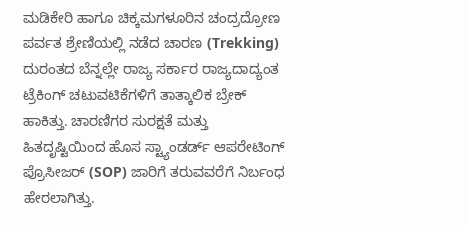ಮಡಿಕೇರಿ ಹಾಗೂ ಚಿಕ್ಕಮಗಳೂರಿನ ಚಂದ್ರದ್ರೋಣ ಪರ್ವತ ಶ್ರೇಣಿಯಲ್ಲಿ ನಡೆದ ಚಾರಣ (Trekking) ದುರಂತದ ಬೆನ್ನಲ್ಲೇ ರಾಜ್ಯ ಸರ್ಕಾರ ರಾಜ್ಯದಾದ್ಯಂತ ಟ್ರೆಕಿಂಗ್ ಚಟುವಟಿಕೆಗಳಿಗೆ ತಾತ್ಕಾಲಿಕ ಬ್ರೇಕ್ ಹಾಕಿತ್ತು. ಚಾರಣಿಗರ ಸುರಕ್ಷತೆ ಮತ್ತು ಹಿತದೃಷ್ಟಿಯಿಂದ ಹೊಸ ಸ್ಟ್ಯಾಂಡರ್ಡ್ ಆಪರೇಟಿಂಗ್ ಪ್ರೊಸೀಜರ್ (SOP) ಜಾರಿಗೆ ತರುವವರೆಗೆ ನಿರ್ಬಂಧ ಹೇರಲಾಗಿತ್ತು.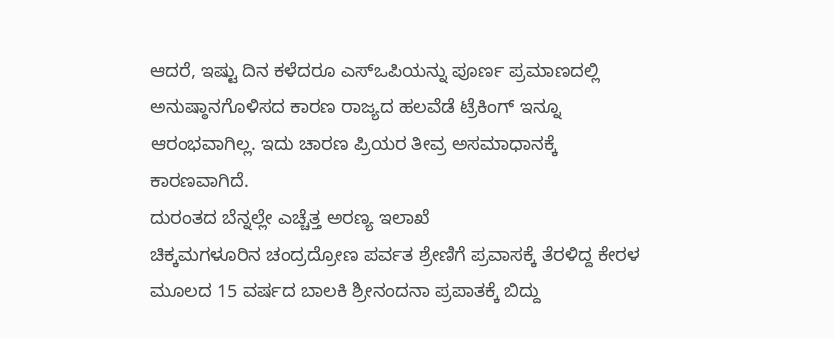ಆದರೆ, ಇಷ್ಟು ದಿನ ಕಳೆದರೂ ಎಸ್ಒಪಿಯನ್ನು ಪೂರ್ಣ ಪ್ರಮಾಣದಲ್ಲಿ ಅನುಷ್ಠಾನಗೊಳಿಸದ ಕಾರಣ ರಾಜ್ಯದ ಹಲವೆಡೆ ಟ್ರೆಕಿಂಗ್ ಇನ್ನೂ ಆರಂಭವಾಗಿಲ್ಲ. ಇದು ಚಾರಣ ಪ್ರಿಯರ ತೀವ್ರ ಅಸಮಾಧಾನಕ್ಕೆ ಕಾರಣವಾಗಿದೆ.
ದುರಂತದ ಬೆನ್ನಲ್ಲೇ ಎಚ್ಚೆತ್ತ ಅರಣ್ಯ ಇಲಾಖೆ
ಚಿಕ್ಕಮಗಳೂರಿನ ಚಂದ್ರದ್ರೋಣ ಪರ್ವತ ಶ್ರೇಣಿಗೆ ಪ್ರವಾಸಕ್ಕೆ ತೆರಳಿದ್ದ ಕೇರಳ ಮೂಲದ 15 ವರ್ಷದ ಬಾಲಕಿ ಶ್ರೀನಂದನಾ ಪ್ರಪಾತಕ್ಕೆ ಬಿದ್ದು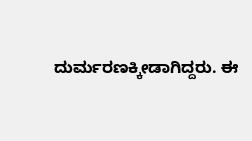ದುರ್ಮರಣಕ್ಕೀಡಾಗಿದ್ದರು. ಈ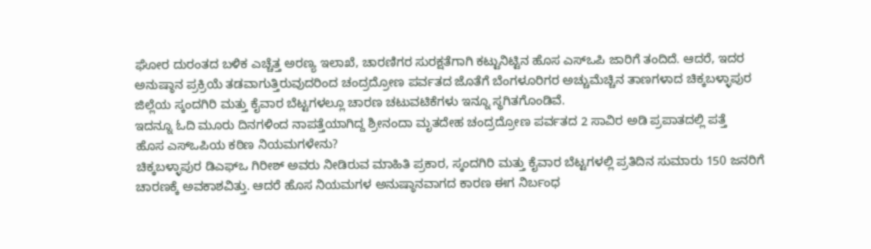ಘೋರ ದುರಂತದ ಬಳಿಕ ಎಚ್ಚೆತ್ತ ಅರಣ್ಯ ಇಲಾಖೆ, ಚಾರಣಿಗರ ಸುರಕ್ಷತೆಗಾಗಿ ಕಟ್ಟುನಿಟ್ಟಿನ ಹೊಸ ಎಸ್ಒಪಿ ಜಾರಿಗೆ ತಂದಿದೆ. ಆದರೆ, ಇದರ ಅನುಷ್ಠಾನ ಪ್ರಕ್ರಿಯೆ ತಡವಾಗುತ್ತಿರುವುದರಿಂದ ಚಂದ್ರದ್ರೋಣ ಪರ್ವತದ ಜೊತೆಗೆ ಬೆಂಗಳೂರಿಗರ ಅಚ್ಚುಮೆಚ್ಚಿನ ತಾಣಗಳಾದ ಚಿಕ್ಕಬಳ್ಳಾಪುರ ಜಿಲ್ಲೆಯ ಸ್ಕಂದಗಿರಿ ಮತ್ತು ಕೈವಾರ ಬೆಟ್ಟಗಳಲ್ಲೂ ಚಾರಣ ಚಟುವಟಿಕೆಗಳು ಇನ್ನೂ ಸ್ಥಗಿತಗೊಂಡಿವೆ.
ಇದನ್ನೂ ಓದಿ ಮೂರು ದಿನಗಳಿಂದ ನಾಪತ್ತೆಯಾಗಿದ್ದ ಶ್ರೀನಂದಾ ಮೃತದೇಹ ಚಂದ್ರದ್ರೋಣ ಪರ್ವತದ 2 ಸಾವಿರ ಅಡಿ ಪ್ರಪಾತದಲ್ಲಿ ಪತ್ತೆ
ಹೊಸ ಎಸ್ಒಪಿಯ ಕಠಿಣ ನಿಯಮಗಳೇನು?
ಚಿಕ್ಕಬಳ್ಳಾಪುರ ಡಿಎಫ್ಒ ಗಿರೀಶ್ ಅವರು ನೀಡಿರುವ ಮಾಹಿತಿ ಪ್ರಕಾರ, ಸ್ಕಂದಗಿರಿ ಮತ್ತು ಕೈವಾರ ಬೆಟ್ಟಗಳಲ್ಲಿ ಪ್ರತಿದಿನ ಸುಮಾರು 150 ಜನರಿಗೆ ಚಾರಣಕ್ಕೆ ಅವಕಾಶವಿತ್ತು. ಆದರೆ ಹೊಸ ನಿಯಮಗಳ ಅನುಷ್ಠಾನವಾಗದ ಕಾರಣ ಈಗ ನಿರ್ಬಂಧ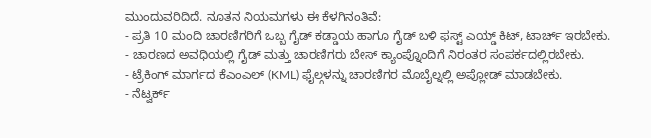ಮುಂದುವರಿದಿದೆ. ನೂತನ ನಿಯಮಗಳು ಈ ಕೆಳಗಿನಂತಿವೆ:
- ಪ್ರತಿ 10 ಮಂದಿ ಚಾರಣಿಗರಿಗೆ ಒಬ್ಬ ಗೈಡ್ ಕಡ್ಡಾಯ ಹಾಗೂ ಗೈಡ್ ಬಳಿ ಫಸ್ಟ್ ಎಯ್ಡ್ ಕಿಟ್, ಟಾರ್ಚ್ ಇರಬೇಕು.
- ಚಾರಣದ ಅವಧಿಯಲ್ಲಿ ಗೈಡ್ ಮತ್ತು ಚಾರಣಿಗರು ಬೇಸ್ ಕ್ಯಾಂಪ್ನೊಂದಿಗೆ ನಿರಂತರ ಸಂಪರ್ಕದಲ್ಲಿರಬೇಕು.
- ಟ್ರೆಕಿಂಗ್ ಮಾರ್ಗದ ಕೆಎಂಎಲ್ (KML) ಫೈಲ್ಗಳನ್ನು ಚಾರಣಿಗರ ಮೊಬೈಲ್ನಲ್ಲಿ ಅಪ್ಲೋಡ್ ಮಾಡಬೇಕು.
- ನೆಟ್ವರ್ಕ್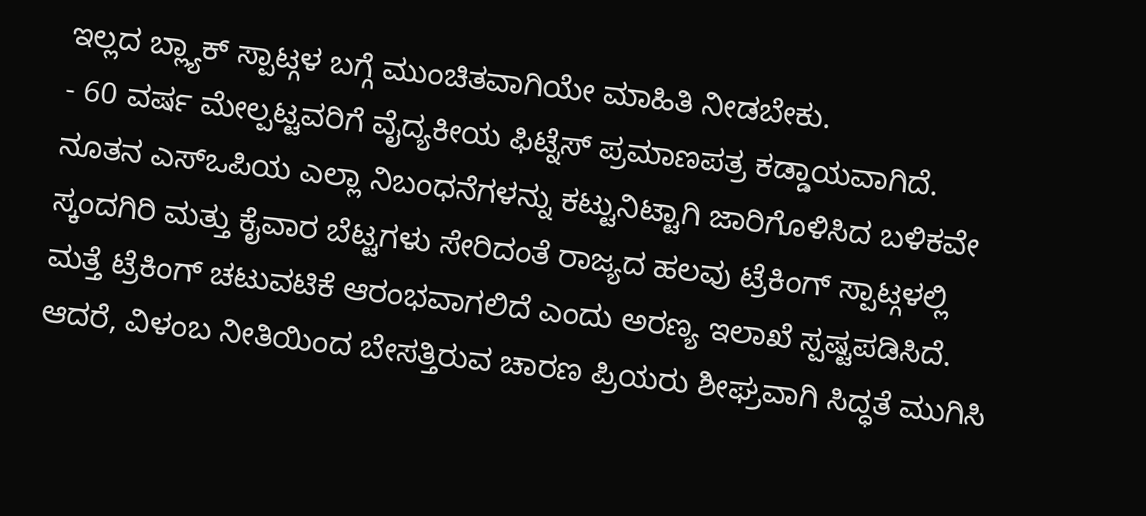ಇಲ್ಲದ ಬ್ಲ್ಯಾಕ್ ಸ್ಪಾಟ್ಗಳ ಬಗ್ಗೆ ಮುಂಚಿತವಾಗಿಯೇ ಮಾಹಿತಿ ನೀಡಬೇಕು.
- 60 ವರ್ಷ ಮೇಲ್ಪಟ್ಟವರಿಗೆ ವೈದ್ಯಕೀಯ ಫಿಟ್ನೆಸ್ ಪ್ರಮಾಣಪತ್ರ ಕಡ್ಡಾಯವಾಗಿದೆ.
ನೂತನ ಎಸ್ಒಪಿಯ ಎಲ್ಲಾ ನಿಬಂಧನೆಗಳನ್ನು ಕಟ್ಟುನಿಟ್ಟಾಗಿ ಜಾರಿಗೊಳಿಸಿದ ಬಳಿಕವೇ ಸ್ಕಂದಗಿರಿ ಮತ್ತು ಕೈವಾರ ಬೆಟ್ಟಗಳು ಸೇರಿದಂತೆ ರಾಜ್ಯದ ಹಲವು ಟ್ರೆಕಿಂಗ್ ಸ್ಪಾಟ್ಗಳಲ್ಲಿ ಮತ್ತೆ ಟ್ರೆಕಿಂಗ್ ಚಟುವಟಿಕೆ ಆರಂಭವಾಗಲಿದೆ ಎಂದು ಅರಣ್ಯ ಇಲಾಖೆ ಸ್ಪಷ್ಟಪಡಿಸಿದೆ. ಆದರೆ, ವಿಳಂಬ ನೀತಿಯಿಂದ ಬೇಸತ್ತಿರುವ ಚಾರಣ ಪ್ರಿಯರು ಶೀಘ್ರವಾಗಿ ಸಿದ್ಧತೆ ಮುಗಿಸಿ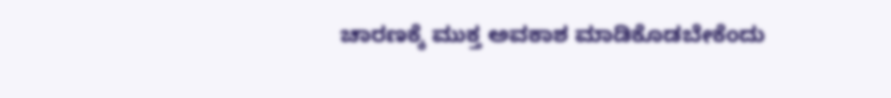ಚಾರಣಕ್ಕೆ ಮುಕ್ತ ಅವಕಾಶ ಮಾಡಿಕೊಡಬೇಕೆಂದು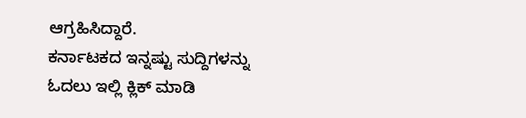ಆಗ್ರಹಿಸಿದ್ದಾರೆ.
ಕರ್ನಾಟಕದ ಇನ್ನಷ್ಟು ಸುದ್ದಿಗಳನ್ನು ಓದಲು ಇಲ್ಲಿ ಕ್ಲಿಕ್ ಮಾಡಿ